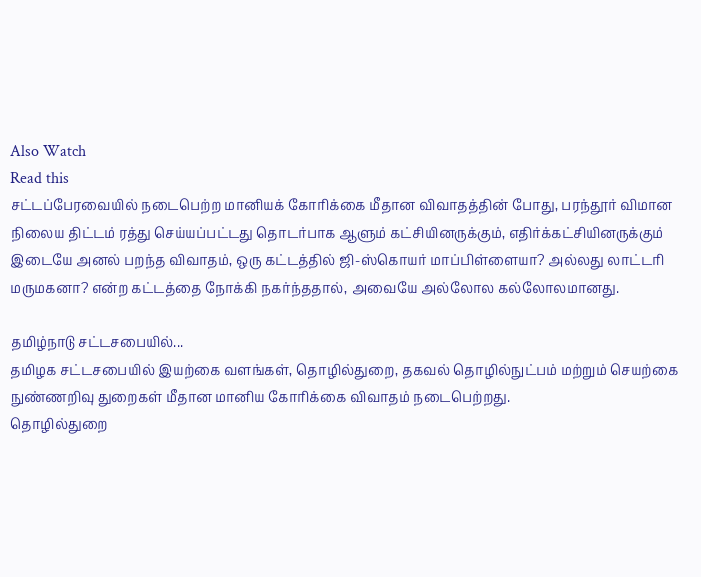Also Watch
Read this
சட்டப்பேரவையில் நடைபெற்ற மானியக் கோரிக்கை மீதான விவாதத்தின் போது, பரந்தூர் விமான நிலைய திட்டம் ரத்து செய்யப்பட்டது தொடர்பாக ஆளும் கட்சியினருக்கும், எதிர்க்கட்சியினருக்கும் இடையே அனல் பறந்த விவாதம், ஒரு கட்டத்தில் ஜி-ஸ்கொயர் மாப்பிள்ளையா? அல்லது லாட்டரி மருமகனா? என்ற கட்டத்தை நோக்கி நகர்ந்ததால், அவையே அல்லோல கல்லோலமானது.

தமிழ்நாடு சட்டசபையில்...
தமிழக சட்டசபையில் இயற்கை வளங்கள், தொழில்துறை, தகவல் தொழில்நுட்பம் மற்றும் செயற்கை நுண்ணறிவு துறைகள் மீதான மானிய கோரிக்கை விவாதம் நடைபெற்றது.
தொழில்துறை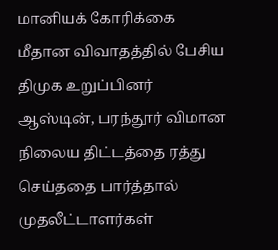மானியக் கோரிக்கை மீதான விவாதத்தில் பேசிய திமுக உறுப்பினர் ஆஸ்டின், பரந்தூர் விமான நிலைய திட்டத்தை ரத்து செய்ததை பார்த்தால் முதலீட்டாளர்கள்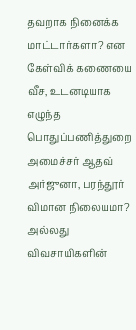தவறாக நினைக்க மாட்டார்களா? என கேள்விக் கணையை வீச, உடனடியாக எழுந்த பொதுப்பணித்துறை அமைச்சர் ஆதவ் அர்ஜுனா, பரந்தூர் விமான நிலையமா? அல்லது விவசாயிகளின்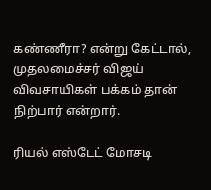கண்ணீரா? என்று கேட்டால், முதலமைச்சர் விஜய் விவசாயிகள் பக்கம் தான் நிற்பார் என்றார்.

ரியல் எஸ்டேட் மோசடி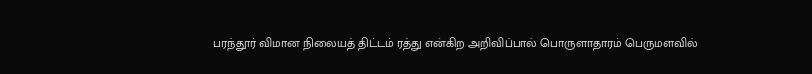பரந்தூர் விமான நிலையத் திட்டம் ரத்து என்கிற அறிவிப்பால் பொருளாதாரம் பெருமளவில்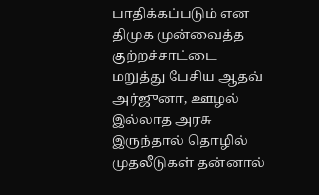பாதிக்கப்படும் என திமுக முன்வைத்த குற்றச்சாட்டை மறுத்து பேசிய ஆதவ் அர்ஜுனா, ஊழல் இல்லாத அரசு இருந்தால் தொழில் முதலீடுகள் தன்னால்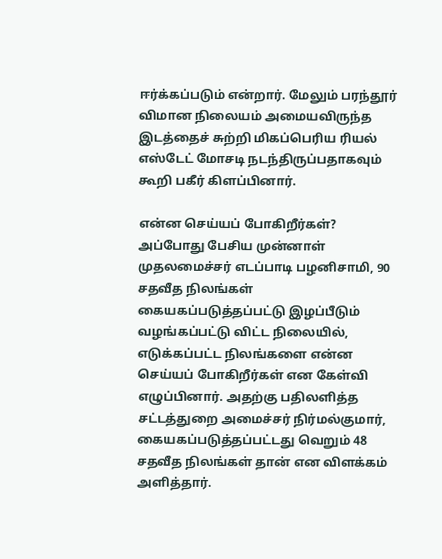ஈர்க்கப்படும் என்றார். மேலும் பரந்தூர் விமான நிலையம் அமையவிருந்த இடத்தைச் சுற்றி மிகப்பெரிய ரியல் எஸ்டேட் மோசடி நடந்திருப்பதாகவும் கூறி பகீர் கிளப்பினார்.

என்ன செய்யப் போகிறீர்கள்?
அப்போது பேசிய முன்னாள் முதலமைச்சர் எடப்பாடி பழனிசாமி, 90 சதவீத நிலங்கள் கையகப்படுத்தப்பட்டு இழப்பீடும் வழங்கப்பட்டு விட்ட நிலையில், எடுக்கப்பட்ட நிலங்களை என்ன செய்யப் போகிறீர்கள் என கேள்வி எழுப்பினார். அதற்கு பதிலளித்த சட்டத்துறை அமைச்சர் நிர்மல்குமார், கையகப்படுத்தப்பட்டது வெறும் 48 சதவீத நிலங்கள் தான் என விளக்கம் அளித்தார்.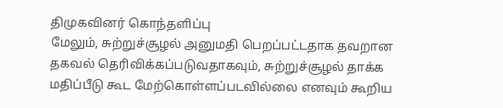திமுகவினர் கொந்தளிப்பு
மேலும், சுற்றுச்சூழல் அனுமதி பெறப்பட்டதாக தவறான தகவல் தெரிவிக்கப்படுவதாகவும், சுற்றுச்சூழல் தாக்க மதிப்பீடு கூட மேற்கொள்ளப்படவில்லை எனவும் கூறிய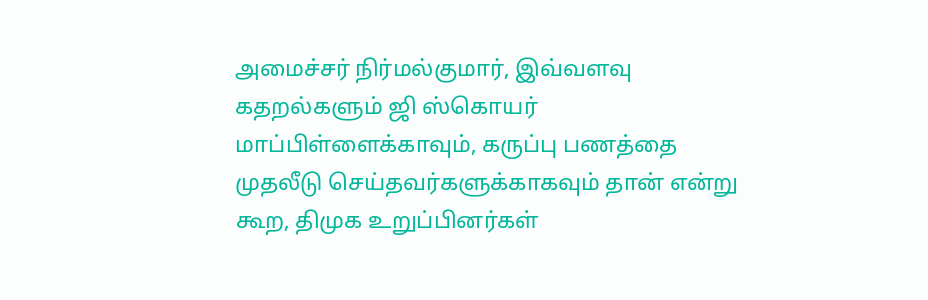அமைச்சர் நிர்மல்குமார், இவ்வளவு கதறல்களும் ஜி ஸ்கொயர் மாப்பிள்ளைக்காவும், கருப்பு பணத்தை முதலீடு செய்தவர்களுக்காகவும் தான் என்று கூற, திமுக உறுப்பினர்கள்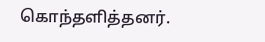கொந்தளித்தனர்.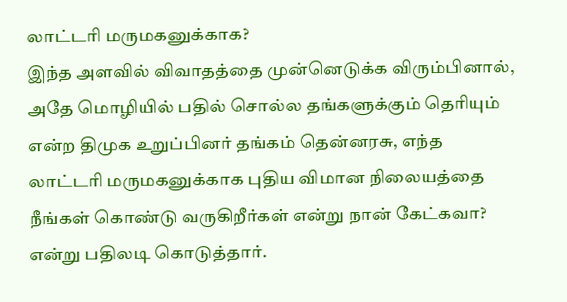லாட்டரி மருமகனுக்காக?
இந்த அளவில் விவாதத்தை முன்னெடுக்க விரும்பினால், அதே மொழியில் பதில் சொல்ல தங்களுக்கும் தெரியும் என்ற திமுக உறுப்பினர் தங்கம் தென்னரசு, எந்த லாட்டரி மருமகனுக்காக புதிய விமான நிலையத்தை நீங்கள் கொண்டு வருகிறீர்கள் என்று நான் கேட்கவா? என்று பதிலடி கொடுத்தார்.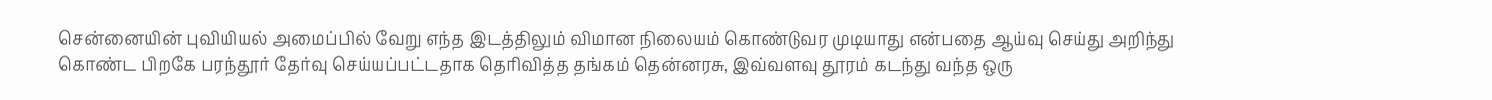சென்னையின் புவியியல் அமைப்பில் வேறு எந்த இடத்திலும் விமான நிலையம் கொண்டுவர முடியாது என்பதை ஆய்வு செய்து அறிந்து கொண்ட பிறகே பரந்தூர் தேர்வு செய்யப்பட்டதாக தெரிவித்த தங்கம் தென்னரசு, இவ்வளவு தூரம் கடந்து வந்த ஒரு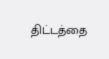திட்டத்தை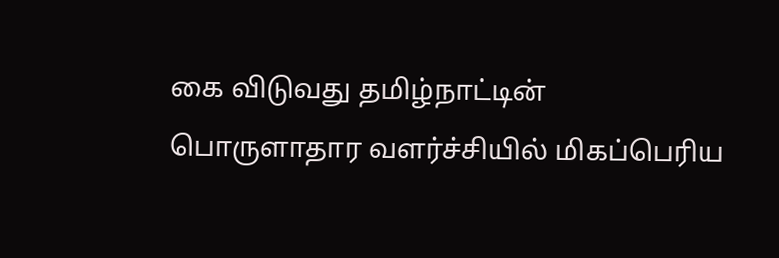கை விடுவது தமிழ்நாட்டின் பொருளாதார வளர்ச்சியில் மிகப்பெரிய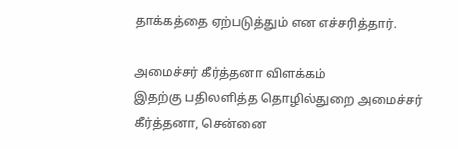தாக்கத்தை ஏற்படுத்தும் என எச்சரித்தார்.

அமைச்சர் கீர்த்தனா விளக்கம்
இதற்கு பதிலளித்த தொழில்துறை அமைச்சர் கீர்த்தனா, சென்னை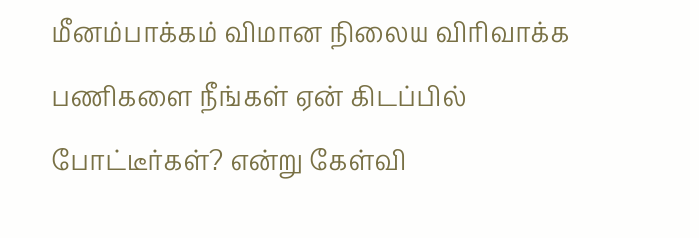மீனம்பாக்கம் விமான நிலைய விரிவாக்க பணிகளை நீங்கள் ஏன் கிடப்பில் போட்டீர்கள்? என்று கேள்வி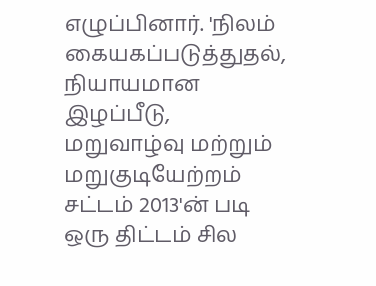எழுப்பினார். 'நிலம் கையகப்படுத்துதல், நியாயமான இழப்பீடு, மறுவாழ்வு மற்றும் மறுகுடியேற்றம் சட்டம் 2013'ன் படி ஒரு திட்டம் சில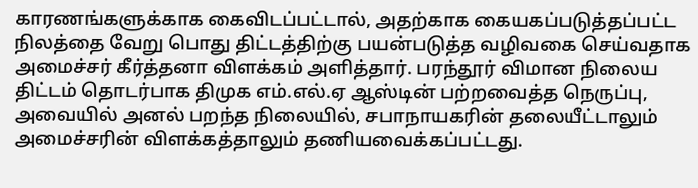காரணங்களுக்காக கைவிடப்பட்டால், அதற்காக கையகப்படுத்தப்பட்ட நிலத்தை வேறு பொது திட்டத்திற்கு பயன்படுத்த வழிவகை செய்வதாக அமைச்சர் கீர்த்தனா விளக்கம் அளித்தார். பரந்தூர் விமான நிலைய திட்டம் தொடர்பாக திமுக எம்.எல்.ஏ ஆஸ்டின் பற்றவைத்த நெருப்பு, அவையில் அனல் பறந்த நிலையில், சபாநாயகரின் தலையீட்டாலும் அமைச்சரின் விளக்கத்தாலும் தணியவைக்கப்பட்டது.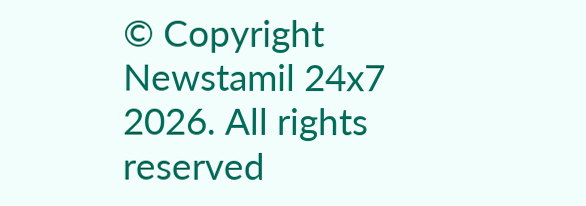© Copyright Newstamil 24x7 2026. All rights reserved